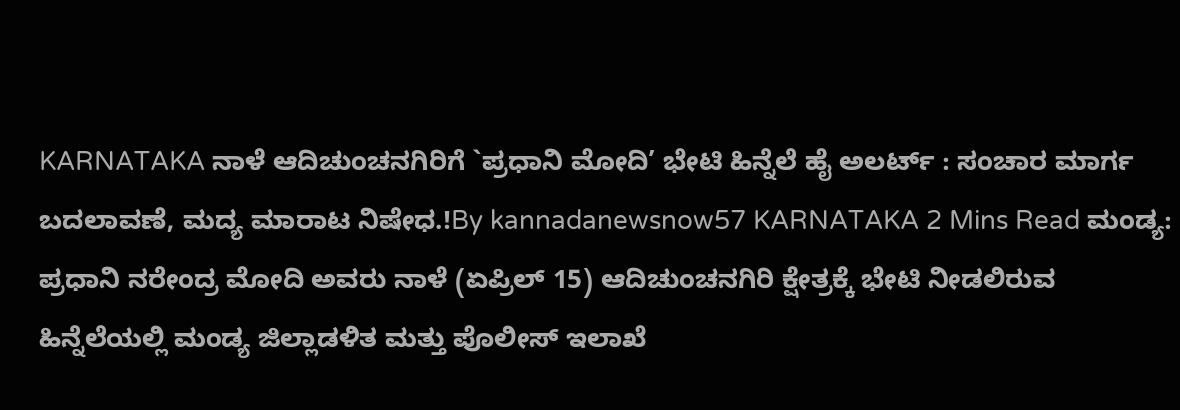KARNATAKA ನಾಳೆ ಆದಿಚುಂಚನಗಿರಿಗೆ `ಪ್ರಧಾನಿ ಮೋದಿ’ ಭೇಟಿ ಹಿನ್ನೆಲೆ ಹೈ ಅಲರ್ಟ್ : ಸಂಚಾರ ಮಾರ್ಗ ಬದಲಾವಣೆ, ಮದ್ಯ ಮಾರಾಟ ನಿಷೇಧ.!By kannadanewsnow57 KARNATAKA 2 Mins Read ಮಂಡ್ಯ: ಪ್ರಧಾನಿ ನರೇಂದ್ರ ಮೋದಿ ಅವರು ನಾಳೆ (ಏಪ್ರಿಲ್ 15) ಆದಿಚುಂಚನಗಿರಿ ಕ್ಷೇತ್ರಕ್ಕೆ ಭೇಟಿ ನೀಡಲಿರುವ ಹಿನ್ನೆಲೆಯಲ್ಲಿ ಮಂಡ್ಯ ಜಿಲ್ಲಾಡಳಿತ ಮತ್ತು ಪೊಲೀಸ್ ಇಲಾಖೆ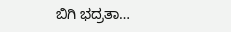ಬಿಗಿ ಭದ್ರತಾ…